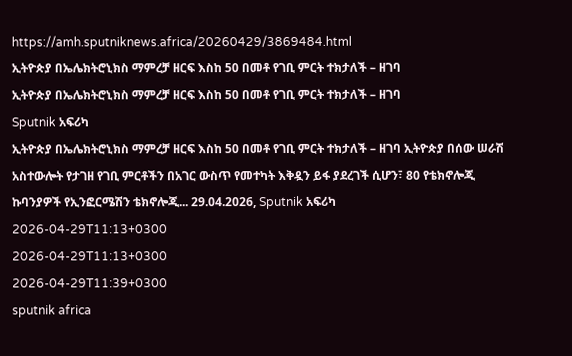https://amh.sputniknews.africa/20260429/3869484.html
ኢትዮጵያ በኤሌክትሮኒክስ ማምረቻ ዘርፍ እስከ 50 በመቶ የገቢ ምርት ተክታለች – ዘገባ
ኢትዮጵያ በኤሌክትሮኒክስ ማምረቻ ዘርፍ እስከ 50 በመቶ የገቢ ምርት ተክታለች – ዘገባ
Sputnik አፍሪካ
ኢትዮጵያ በኤሌክትሮኒክስ ማምረቻ ዘርፍ እስከ 50 በመቶ የገቢ ምርት ተክታለች – ዘገባ ኢትዮጵያ በሰው ሠራሽ አስተውሎት የታገዘ የገቢ ምርቶችን በአገር ውስጥ የመተካት እቅዷን ይፋ ያደረገች ሲሆን፣ 80 የቴክኖሎጂ ኩባንያዎች የኢንፎርሜሽን ቴክኖሎጂ... 29.04.2026, Sputnik አፍሪካ
2026-04-29T11:13+0300
2026-04-29T11:13+0300
2026-04-29T11:39+0300
sputnik africa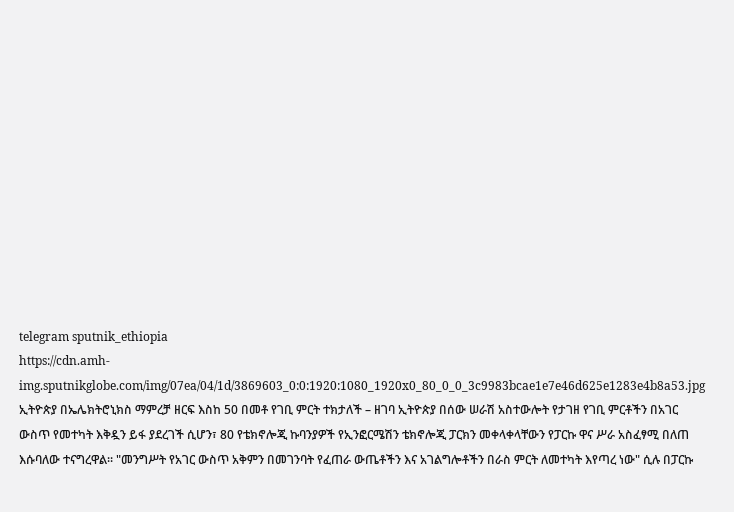telegram sputnik_ethiopia
https://cdn.amh-img.sputnikglobe.com/img/07ea/04/1d/3869603_0:0:1920:1080_1920x0_80_0_0_3c9983bcae1e7e46d625e1283e4b8a53.jpg
ኢትዮጵያ በኤሌክትሮኒክስ ማምረቻ ዘርፍ እስከ 50 በመቶ የገቢ ምርት ተክታለች – ዘገባ ኢትዮጵያ በሰው ሠራሽ አስተውሎት የታገዘ የገቢ ምርቶችን በአገር ውስጥ የመተካት እቅዷን ይፋ ያደረገች ሲሆን፣ 80 የቴክኖሎጂ ኩባንያዎች የኢንፎርሜሽን ቴክኖሎጂ ፓርክን መቀላቀላቸውን የፓርኩ ዋና ሥራ አስፈፃሚ በለጠ እሱባለው ተናግረዋል፡፡ "መንግሥት የአገር ውስጥ አቅምን በመገንባት የፈጠራ ውጤቶችን እና አገልግሎቶችን በራስ ምርት ለመተካት እየጣረ ነው" ሲሉ በፓርኩ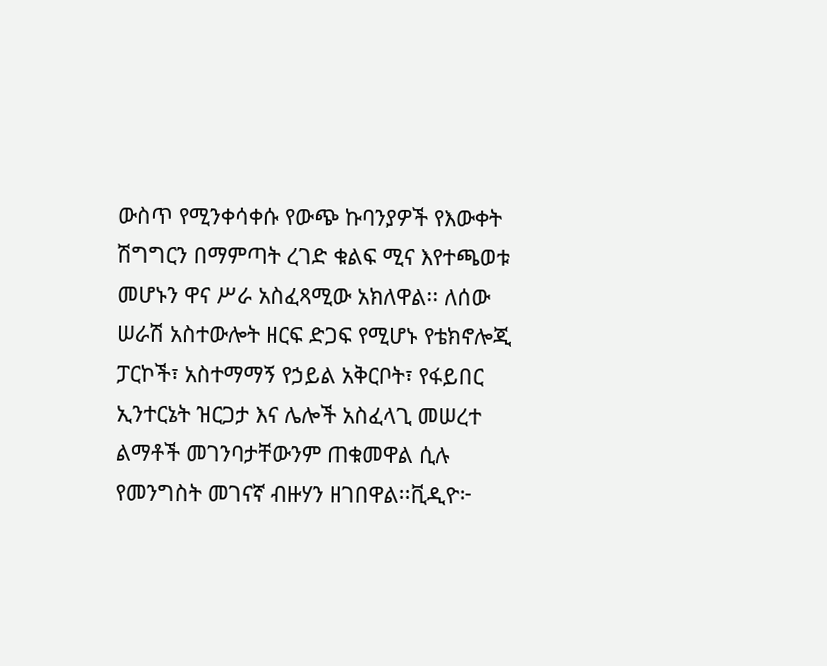ውስጥ የሚንቀሳቀሱ የውጭ ኩባንያዎች የእውቀት ሽግግርን በማምጣት ረገድ ቁልፍ ሚና እየተጫወቱ መሆኑን ዋና ሥራ አስፈጻሚው አክለዋል፡፡ ለሰው ሠራሽ አስተውሎት ዘርፍ ድጋፍ የሚሆኑ የቴክኖሎጂ ፓርኮች፣ አስተማማኝ የኃይል አቅርቦት፣ የፋይበር ኢንተርኔት ዝርጋታ እና ሌሎች አስፈላጊ መሠረተ ልማቶች መገንባታቸውንም ጠቁመዋል ሲሉ የመንግስት መገናኛ ብዙሃን ዘገበዋል፡፡ቪዲዮ፦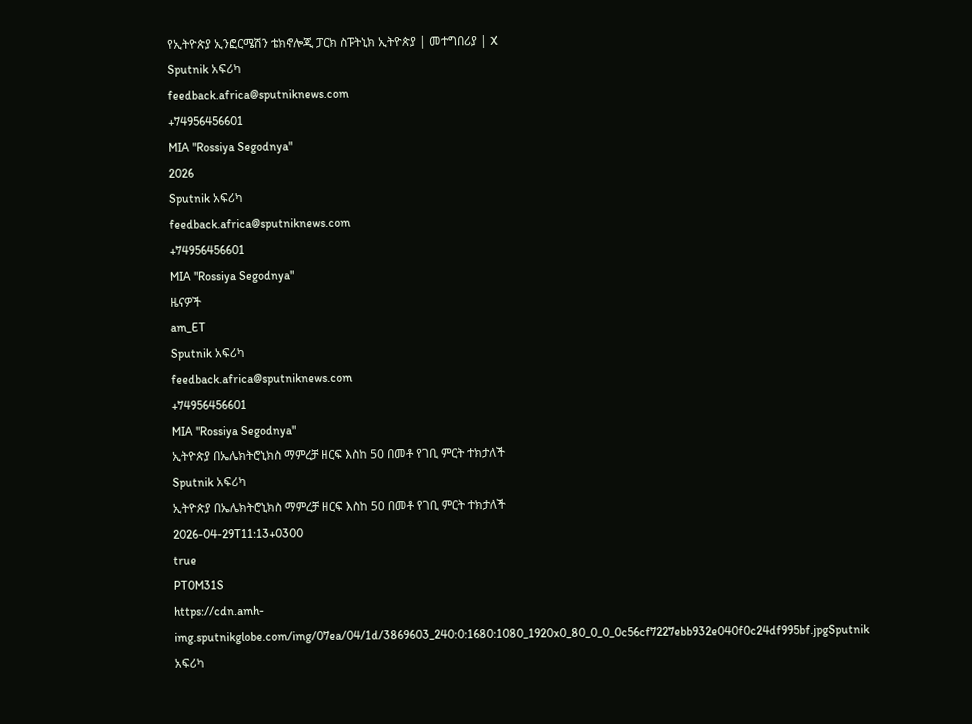የኢትዮጵያ ኢንፎርሜሽን ቴክኖሎጂ ፓርክ ስፑትኒክ ኢትዮጵያ | መተግበሪያ | X
Sputnik አፍሪካ
feedback.africa@sputniknews.com
+74956456601
MIA "Rossiya Segodnya"
2026
Sputnik አፍሪካ
feedback.africa@sputniknews.com
+74956456601
MIA "Rossiya Segodnya"
ዜናዎች
am_ET
Sputnik አፍሪካ
feedback.africa@sputniknews.com
+74956456601
MIA "Rossiya Segodnya"
ኢትዮጵያ በኤሌክትሮኒክስ ማምረቻ ዘርፍ እስከ 50 በመቶ የገቢ ምርት ተክታለች
Sputnik አፍሪካ
ኢትዮጵያ በኤሌክትሮኒክስ ማምረቻ ዘርፍ እስከ 50 በመቶ የገቢ ምርት ተክታለች
2026-04-29T11:13+0300
true
PT0M31S
https://cdn.amh-img.sputnikglobe.com/img/07ea/04/1d/3869603_240:0:1680:1080_1920x0_80_0_0_0c56cf7227ebb932e040f0c24df995bf.jpgSputnik አፍሪካ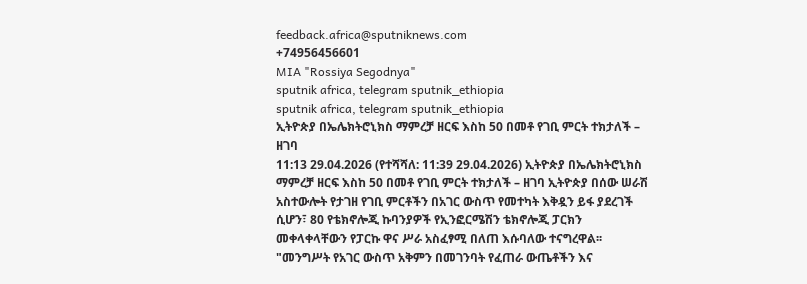feedback.africa@sputniknews.com
+74956456601
MIA "Rossiya Segodnya"
sputnik africa, telegram sputnik_ethiopia
sputnik africa, telegram sputnik_ethiopia
ኢትዮጵያ በኤሌክትሮኒክስ ማምረቻ ዘርፍ እስከ 50 በመቶ የገቢ ምርት ተክታለች – ዘገባ
11:13 29.04.2026 (የተሻሻለ: 11:39 29.04.2026) ኢትዮጵያ በኤሌክትሮኒክስ ማምረቻ ዘርፍ እስከ 50 በመቶ የገቢ ምርት ተክታለች – ዘገባ ኢትዮጵያ በሰው ሠራሽ አስተውሎት የታገዘ የገቢ ምርቶችን በአገር ውስጥ የመተካት እቅዷን ይፋ ያደረገች ሲሆን፣ 80 የቴክኖሎጂ ኩባንያዎች የኢንፎርሜሽን ቴክኖሎጂ ፓርክን መቀላቀላቸውን የፓርኩ ዋና ሥራ አስፈፃሚ በለጠ እሱባለው ተናግረዋል፡፡
"መንግሥት የአገር ውስጥ አቅምን በመገንባት የፈጠራ ውጤቶችን እና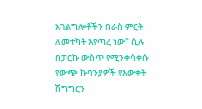አገልግሎቶችን በራስ ምርት ለመተካት እየጣረ ነው" ሲሉ በፓርኩ ውስጥ የሚንቀሳቀሱ የውጭ ኩባንያዎች የእውቀት ሽግግርን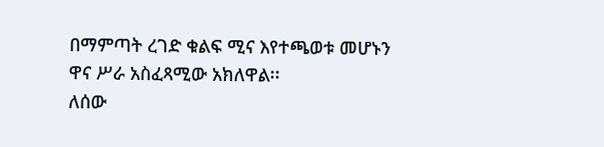በማምጣት ረገድ ቁልፍ ሚና እየተጫወቱ መሆኑን ዋና ሥራ አስፈጻሚው አክለዋል፡፡
ለሰው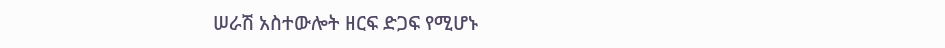ሠራሽ አስተውሎት ዘርፍ ድጋፍ የሚሆኑ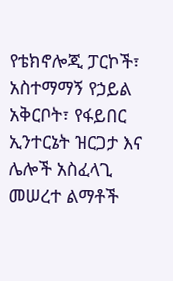የቴክኖሎጂ ፓርኮች፣ አስተማማኝ የኃይል አቅርቦት፣ የፋይበር ኢንተርኔት ዝርጋታ እና ሌሎች አስፈላጊ መሠረተ ልማቶች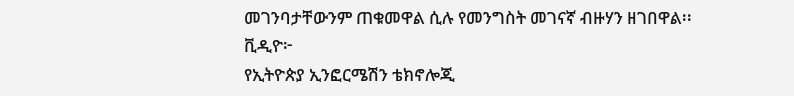መገንባታቸውንም ጠቁመዋል ሲሉ የመንግስት መገናኛ ብዙሃን ዘገበዋል፡፡
ቪዲዮ፦
የኢትዮጵያ ኢንፎርሜሽን ቴክኖሎጂ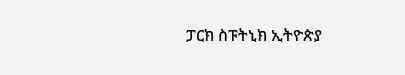ፓርክ ስፑትኒክ ኢትዮጵያ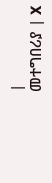|
መተግበሪያ | X